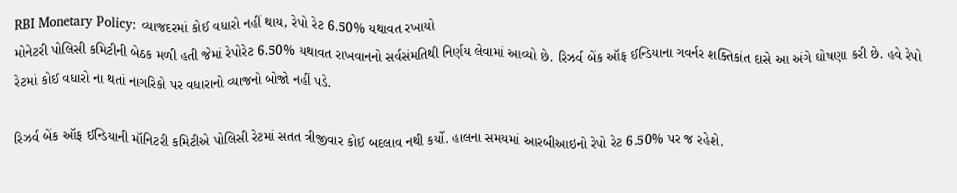RBI Monetary Policy: વ્યાજદરમાં કોઈ વધારો નહીં થાય, રેપો રેટ 6.50% યથાવત રખાયો
મોનેટરી પોલિસી કમિટીની બેઠક મળી હતી જેમાં રેપોરેટ 6.50% યથાવત રાખવાનનો સર્વસંમતિથી નિર્ણય લેવામાં આવ્યો છે. રિઝર્વ બેંક ઑફ ઈન્ડિયાના ગવર્નર શક્તિકાંત દાસે આ અંગે ઘોષણા કરી છે. હવે રેપો રેટમાં કોઈ વધારો ના થતાં નાગરિકો પર વધારાનો વ્યાજનો બોજો નહીં પડે.

રિઝર્વ બેંક ઑફ ઈન્ડિયાની મૉનિટરી કમિટીએ પોલિસી રેટમાં સતત ત્રીજીવાર કોઈ બદલાવ નથી કર્યો. હાલના સમયમાં આરબીઆઇનો રેપો રેટ 6.50% પર જ રહેશે.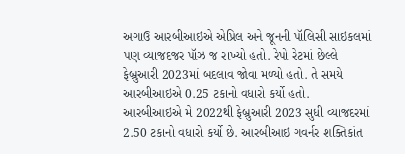અગાઉ આરબીઆઇએ એપ્રિલ અને જૂનની પૉલિસી સાઇકલમાં પણ વ્યાજદજર પૉઝ જ રાખ્યો હતો. રેપો રેટમાં છેલ્લે ફેબ્રુઆરી 2023માં બદલાવ જોવા મળ્યો હતો. તે સમયે આરબીઆઇએ 0.25 ટકાનો વધારો કર્યો હતો.
આરબીઆઇએ મે 2022થી ફેબ્રુઆરી 2023 સુધી વ્યાજદરમાં 2.50 ટકાનો વધારો કર્યો છે. આરબીઆઇ ગવર્નર શક્તિકાંત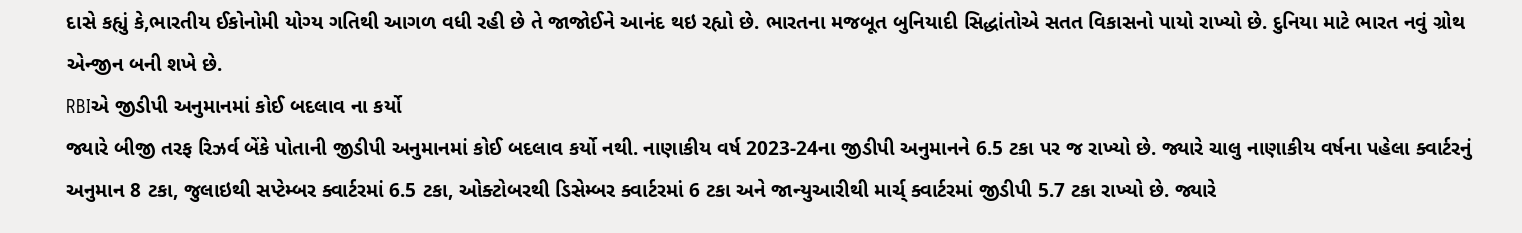દાસે કહ્યું કે,ભારતીય ઈકોનોમી યોગ્ય ગતિથી આગળ વધી રહી છે તે જાજોઈને આનંદ થઇ રહ્યો છે. ભારતના મજબૂત બુનિયાદી સિદ્ધાંતોએ સતત વિકાસનો પાયો રાખ્યો છે. દુનિયા માટે ભારત નવું ગ્રોથ એન્જીન બની શખે છે.
RBIએ જીડીપી અનુમાનમાં કોઈ બદલાવ ના કર્યો
જ્યારે બીજી તરફ રિઝર્વ બેંકે પોતાની જીડીપી અનુમાનમાં કોઈ બદલાવ કર્યો નથી. નાણાકીય વર્ષ 2023-24ના જીડીપી અનુમાનને 6.5 ટકા પર જ રાખ્યો છે. જ્યારે ચાલુ નાણાકીય વર્ષના પહેલા ક્વાર્ટરનું અનુમાન 8 ટકા, જુલાઇથી સપ્ટેમ્બર ક્વાર્ટરમાં 6.5 ટકા, ઓક્ટોબરથી ડિસેમ્બર ક્વાર્ટરમાં 6 ટકા અને જાન્યુઆરીથી માર્ચ્ ક્વાર્ટરમાં જીડીપી 5.7 ટકા રાખ્યો છે. જ્યારે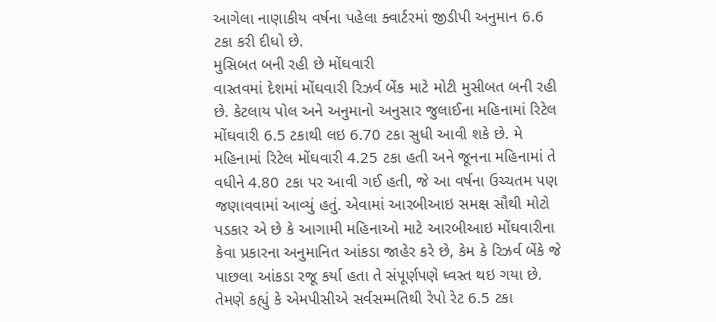આગેલા નાણાકીય વર્ષના પહેલા ક્વાર્ટરમાં જીડીપી અનુમાન 6.6 ટકા કરી દીધો છે.
મુસિબત બની રહી છે મોંઘવારી
વાસ્તવમાં દેશમાં મોંઘવારી રિઝર્વ બેંક માટે મોટી મુસીબત બની રહી છે. કેટલાય પોલ અને અનુમાનો અનુસાર જુલાઈના મહિનામાં રિટેલ મોંઘવારી 6.5 ટકાથી લઇ 6.70 ટકા સુધી આવી શકે છે. મે મહિનામાં રિટેલ મોંઘવારી 4.25 ટકા હતી અને જૂનના મહિનામાં તે વધીને 4.80 ટકા પર આવી ગઈ હતી, જે આ વર્ષના ઉચ્ચતમ પણ જણાવવામાં આવ્યું હતું. એવામાં આરબીઆઇ સમક્ષ સૌથી મોટો પડકાર એ છે કે આગામી મહિનાઓ માટે આરબીઆઇ મોંઘવારીના કેવા પ્રકારના અનુમાનિત આંકડા જાહેર કરે છે, કેમ કે રિઝર્વ બેંકે જે પાછલા આંકડા રજૂ કર્યા હતા તે સંપૂર્ણપણે ધ્વસ્ત થઇ ગયા છે.
તેમણે કહ્યું કે એમપીસીએ સર્વસમ્મતિથી રેપો રેટ 6.5 ટકા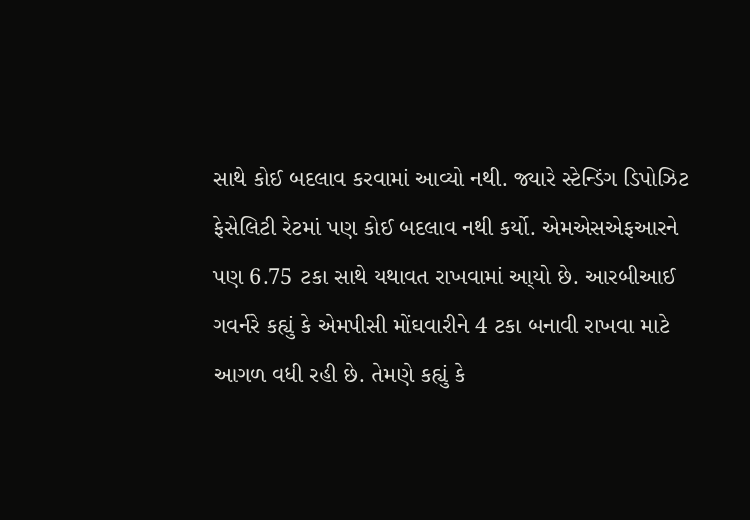સાથે કોઈ બદલાવ કરવામાં આવ્યો નથી. જ્યારે સ્ટેન્ડિંગ ડિપોઝિટ ફેસેલિટી રેટમાં પણ કોઈ બદલાવ નથી કર્યો. એમએસએફઆરને પણ 6.75 ટકા સાથે યથાવત રાખવામાં આ્યો છે. આરબીઆઈ ગવર્નરે કહ્યું કે એમપીસી મોંઘવારીને 4 ટકા બનાવી રાખવા માટે આગળ વધી રહી છે. તેમણે કહ્યું કે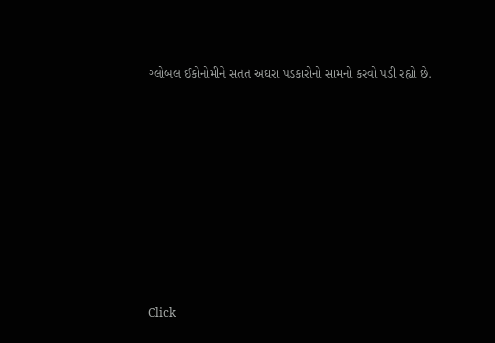ગ્લોબલ ઈકોનોમીને સતત અઘરા પડકારોનો સામનો કરવો પડી રહ્યો છે.












Click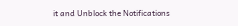it and Unblock the Notifications